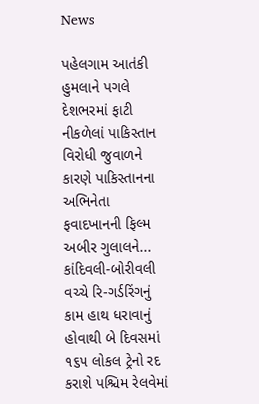News

પહેલગામ આતંકી હુમલાને પગલે દેશભરમાં ફાટી નીકળેલાં પાકિસ્તાન વિરોધી જુવાળને કારણે પાકિસ્તાનના અભિનેતા ફવાદખાનની ફિલ્મ અબીર ગુલાલને...
કાંદિવલી-બોરીવલી વચ્ચે રિ-ગર્ડરિંગનું કામ હાથ ધરાવાનું હોવાથી બે દિવસમાં ૧૬૫ લોકલ ટ્રેનો રદ કરાશે પશ્ચિમ રેલવેમાં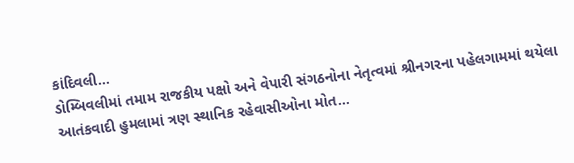કાંદિવલી...
ડોમ્બિવલીમાં તમામ રાજકીય પક્ષો અને વેપારી સંગઠનોના નેતૃત્વમાં શ્રીનગરના પહેલગામમાં થયેલા આતંકવાદી હુમલામાં ત્રણ સ્થાનિક રહેવાસીઓના મોત...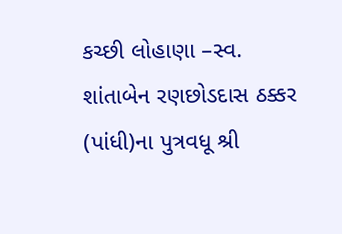કચ્છી લોહાણા –સ્વ. શાંતાબેન રણછોડદાસ ઠક્કર (પાંધી)ના પુત્રવધૂ શ્રી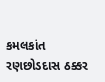કમલકાંત રણછોડદાસ ઠક્કર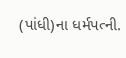(પાંધી)ના ધર્મપત્ની.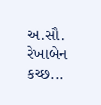અ.સૌ. રેખાબેન કચ્છ...